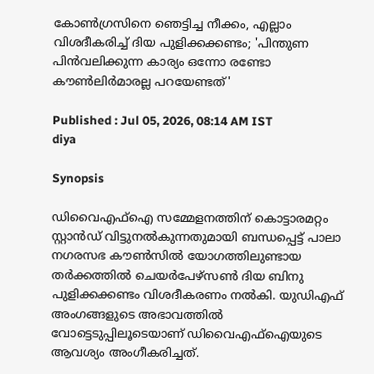കോൺഗ്രസിനെ ഞെട്ടിച്ച നീക്കം, എല്ലാം വിശദീകരിച്ച് ദിയ പുളിക്കക്കണ്ടം; 'പിന്തുണ പിൻവലിക്കുന്ന കാര്യം ഒന്നോ രണ്ടോ കൗൺലിർമാരല്ല പറയേണ്ടത്'

Published : Jul 05, 2026, 08:14 AM IST
diya

Synopsis

ഡിവൈഎഫ്ഐ സമ്മേളനത്തിന് കൊട്ടാരമറ്റം സ്റ്റാൻഡ് വിട്ടുനൽകുന്നതുമായി ബന്ധപ്പെട്ട് പാലാ നഗരസഭ കൗൺസിൽ യോഗത്തിലുണ്ടായ തർക്കത്തിൽ ചെയർപേഴ്സൺ ദിയ ബിനു പുളിക്കക്കണ്ടം വിശദീകരണം നൽകി. യുഡിഎഫ് അംഗങ്ങളുടെ അഭാവത്തിൽ വോട്ടെടുപ്പിലൂടെയാണ് ഡിവൈഎഫ്ഐയുടെ ആവശ്യം അംഗീകരിച്ചത്.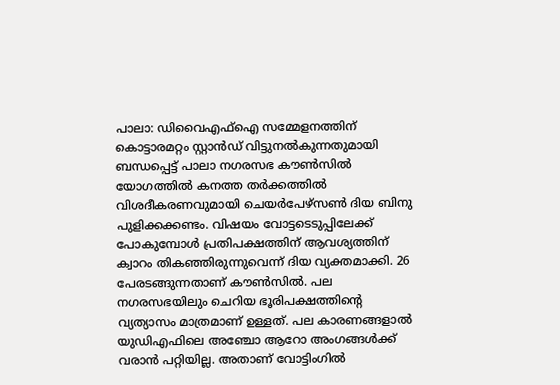പാലാ: ഡിവൈഎഫ്ഐ സമ്മേളനത്തിന് കൊട്ടാരമറ്റം സ്റ്റാൻഡ് വിട്ടുനൽകുന്നതുമായി ബന്ധപ്പെട്ട് പാലാ നഗരസഭ കൗൺസിൽ യോഗത്തിൽ കനത്ത തർക്കത്തിൽ വിശദീകരണവുമായി ചെയർപേഴ്സൺ ദിയ ബിനു പുളിക്കക്കണ്ടം. വിഷയം വോട്ടടെടുപ്പിലേക്ക് പോകുമ്പോൾ പ്രതിപക്ഷത്തിന് ആവശ്യത്തിന് ക്വാറം തികഞ്ഞിരുന്നുവെന്ന് ദിയ വ്യക്തമാക്കി. 26 പേരടങ്ങുന്നതാണ് കൗണ്‍സിൽ. പല നഗരസഭയിലും ചെറിയ ഭൂരിപക്ഷത്തിന്‍റെ വ്യത്യാസം മാത്രമാണ് ഉള്ളത്. പല കാരണങ്ങളാൽ യുഡിഎഫിലെ അഞ്ചോ ആറോ അംഗങ്ങൾക്ക് വരാൻ പറ്റിയില്ല. അതാണ് വോട്ടിംഗിൽ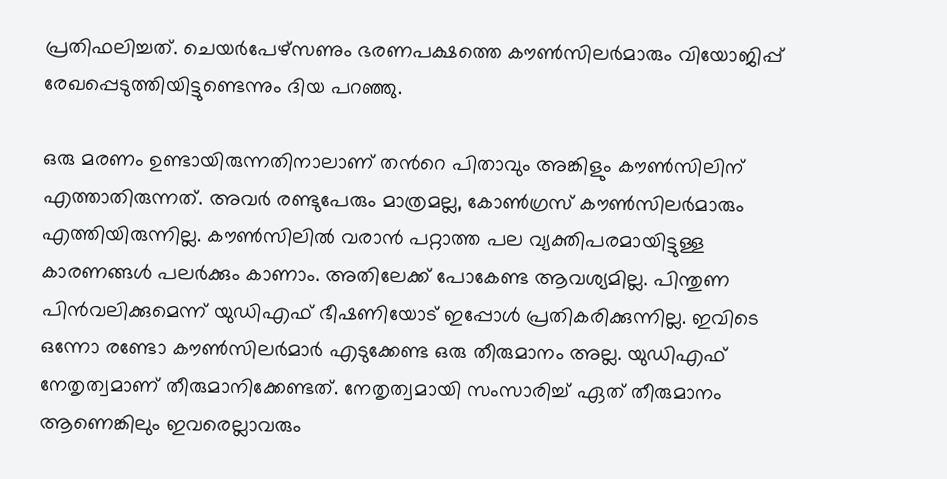പ്രതിഫലിച്ചത്. ചെയര്‍പേഴ്സണും ഭരണപക്ഷത്തെ കൗണ്‍സിലര്‍മാരും വിയോജിപ്പ് രേഖപ്പെടുത്തിയിട്ടുണ്ടെന്നും ദിയ പറഞ്ഞു.

ഒരു മരണം ഉണ്ടായിരുന്നതിനാലാണ് തന്‍റെ പിതാവും അങ്കിളും കൗണ്‍സിലിന് എത്താതിരുന്നത്. അവർ രണ്ടുപേരും മാത്രമല്ല, കോണ്‍ഗ്രസ് കൗണ്‍സിലര്‍മാരും എത്തിയിരുന്നില്ല. കൗണ്‍സിലിൽ വരാൻ പറ്റാത്ത പല വ്യക്തിപരമായിട്ടുള്ള കാരണങ്ങൾ പലർക്കും കാണാം. അതിലേക്ക് പോകേണ്ട ആവശ്യമില്ല. പിന്തുണ പിൻവലിക്കുമെന്ന് യുഡിഎഫ് ഭീഷണിയോട് ഇപ്പോൾ പ്രതികരിക്കുന്നില്ല. ഇവിടെ ഒന്നോ രണ്ടോ കൗണ്‍സിലര്‍മാര്‍ എടുക്കേണ്ട ഒരു തീരുമാനം അല്ല. യുഡിഎഫ് നേതൃത്വമാണ് തീരുമാനിക്കേണ്ടത്. നേതൃത്വമായി സംസാരിച്ച് ഏത് തീരുമാനം ആണെങ്കിലും ഇവരെല്ലാവരും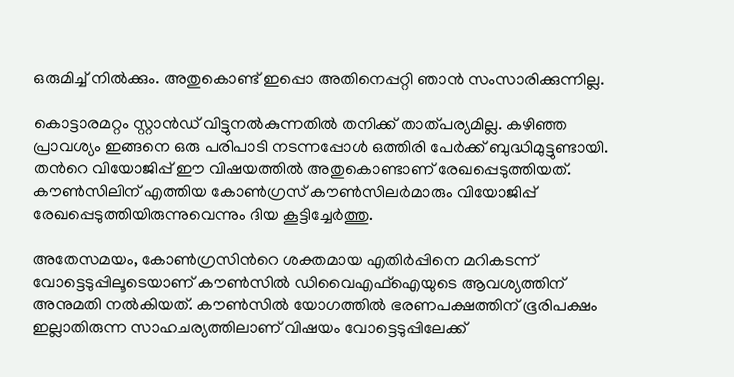ഒരുമിച്ച് നിൽക്കും. അതുകൊണ്ട് ഇപ്പൊ അതിനെപ്പറ്റി ഞാൻ സംസാരിക്കുന്നില്ല.

കൊട്ടാരമറ്റം സ്റ്റാൻഡ് വിട്ടുനൽകുന്നതിൽ തനിക്ക് താത്പര്യമില്ല. കഴിഞ്ഞ പ്രാവശ്യം ഇങ്ങനെ ഒരു പരിപാടി നടന്നപ്പോൾ ഒത്തിരി പേർക്ക് ബുദ്ധിമുട്ടുണ്ടായി. തന്‍റെ വിയോജിപ്പ് ഈ വിഷയത്തിൽ അതുകൊണ്ടാണ് രേഖപ്പെടുത്തിയത്. കൗണ്‍സിലിന് എത്തിയ കോണ്‍ഗ്രസ് കൗണ്‍സിലർമാരും വിയോജിപ്പ് രേഖപ്പെടുത്തിയിരുന്നുവെന്നും ദിയ കൂട്ടിച്ചേർത്തു.

അതേസമയം, കോൺഗ്രസിന്‍റെ ശക്തമായ എതിർപ്പിനെ മറികടന്ന് വോട്ടെടുപ്പിലൂടെയാണ് കൗൺസിൽ ഡിവൈഎഫ്ഐയുടെ ആവശ്യത്തിന് അനുമതി നൽകിയത്. കൗൺസിൽ യോഗത്തിൽ ഭരണപക്ഷത്തിന് ഭൂരിപക്ഷം ഇല്ലാതിരുന്ന സാഹചര്യത്തിലാണ് വിഷയം വോട്ടെടുപ്പിലേക്ക്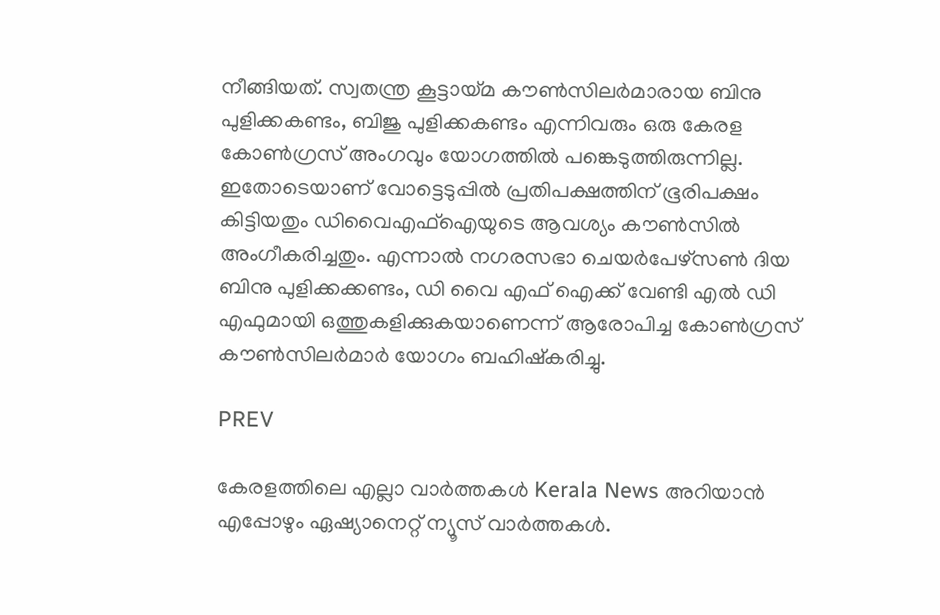നീങ്ങിയത്. സ്വതന്ത്ര കൂട്ടായ്മ കൗൺസിലർമാരായ ബിനു പുളിക്കകണ്ടം, ബിജു പുളിക്കകണ്ടം എന്നിവരും ഒരു കേരള കോൺഗ്രസ് അംഗവും യോഗത്തിൽ പങ്കെടുത്തിരുന്നില്ല. ഇതോടെയാണ് വോട്ടെടുപ്പിൽ പ്രതിപക്ഷത്തിന് ഭൂരിപക്ഷം കിട്ടിയതും ഡിവൈഎഫ്ഐയുടെ ആവശ്യം കൗൺസിൽ അംഗീകരിച്ചതും. എന്നാൽ നഗരസഭാ ചെയർപേഴ്സൺ ദിയ ബിനു പുളിക്കക്കണ്ടം, ഡി വൈ എഫ് ഐക്ക് വേണ്ടി എൽ ഡി എഫുമായി ഒത്തുകളിക്കുകയാണെന്ന് ആരോപിച്ച കോൺഗ്രസ് കൗൺസിലർമാർ യോഗം ബഹിഷ്കരിച്ചു.

PREV

കേരളത്തിലെ എല്ലാ വാർത്തകൾ Kerala News അറിയാൻ  എപ്പോഴും ഏഷ്യാനെറ്റ് ന്യൂസ് വാർത്തകൾ.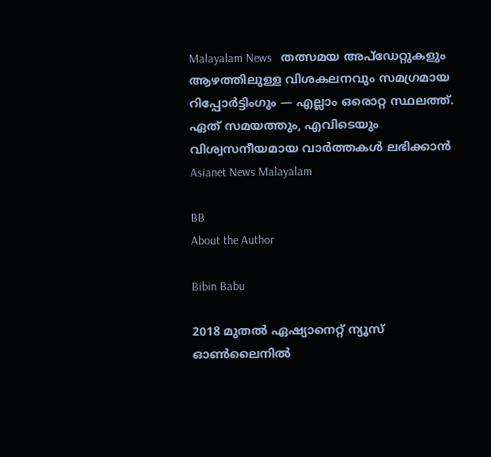Malayalam News   തത്സമയ അപ്‌ഡേറ്റുകളും ആഴത്തിലുള്ള വിശകലനവും സമഗ്രമായ റിപ്പോർട്ടിംഗും — എല്ലാം ഒരൊറ്റ സ്ഥലത്ത്. ഏത് സമയത്തും, എവിടെയും വിശ്വസനീയമായ വാർത്തകൾ ലഭിക്കാൻ Asianet News Malayalam

BB
About the Author

Bibin Babu

2018 മുതല്‍ ഏഷ്യാനെറ്റ് ന്യൂസ് ഓണ്‍ലൈനില്‍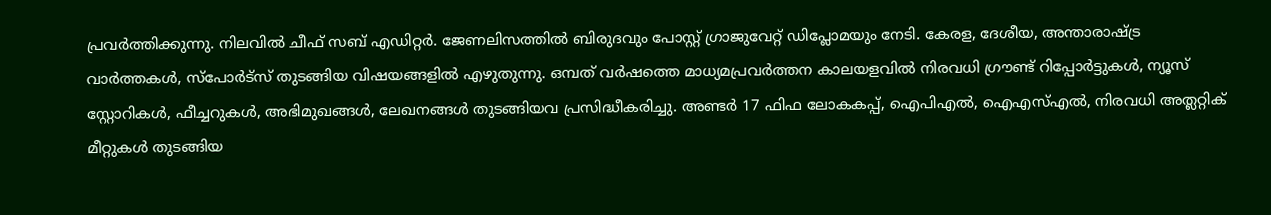പ്രവര്‍ത്തിക്കുന്നു. നിലവില്‍ ചീഫ് സബ് എഡിറ്റർ. ജേണലിസത്തില്‍ ബിരുദവും പോസ്റ്റ് ഗ്രാജുവേറ്റ് ഡിപ്ലോമയും നേടി. കേരള, ദേശീയ, അന്താരാഷ്ട്ര വാര്‍ത്തകള്‍, സ്പോര്‍ട്സ് തുടങ്ങിയ വിഷയങ്ങളില്‍ എഴുതുന്നു. ഒമ്പത് വര്‍ഷത്തെ മാധ്യമപ്രവര്‍ത്തന കാലയളവില്‍ നിരവധി ഗ്രൗണ്ട് റിപ്പോര്‍ട്ടുകള്‍, ന്യൂസ് സ്റ്റോറികള്‍, ഫീച്ചറുകള്‍, അഭിമുഖങ്ങള്‍, ലേഖനങ്ങള്‍ തുടങ്ങിയവ പ്രസിദ്ധീകരിച്ചു. അണ്ടര്‍ 17 ഫിഫ ലോകകപ്പ്, ഐപിഎൽ, ഐഎസ്എൽ, നിരവധി അത്ലറ്റിക് മീറ്റുകൾ തുടങ്ങിയ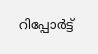റിപ്പോര്‍ട്ട്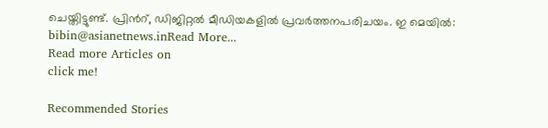ചെയ്തിട്ടുണ്ട്. പ്രിന്‍റ്, ഡിജിറ്റല്‍ മീഡിയകളില്‍ പ്രവര്‍ത്തനപരിചയം. ഇ മെയില്‍: bibin@asianetnews.inRead More...
Read more Articles on
click me!

Recommended Stories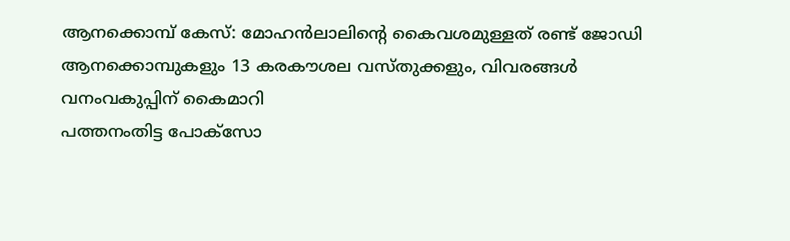ആനക്കൊമ്പ് കേസ്: മോഹൻലാലിന്‍റെ കൈവശമുള്ളത് രണ്ട് ജോഡി ആനക്കൊമ്പുകളും 13 കരകൗശല വസ്തുക്കളും, വിവരങ്ങൾ വനംവകുപ്പിന് കൈമാറി
പത്തനംതിട്ട പോക്സോ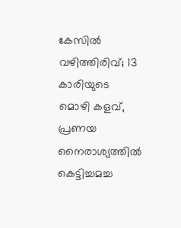കേസില്‍ വഴിത്തിരിവ്; 13 കാരിയുടെ മൊഴി കളവ്, പ്രണയ നൈരാശ്യത്തില്‍ കെട്ടിച്ചമച്ച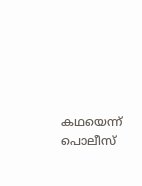കഥയെന്ന് പൊലീസ്